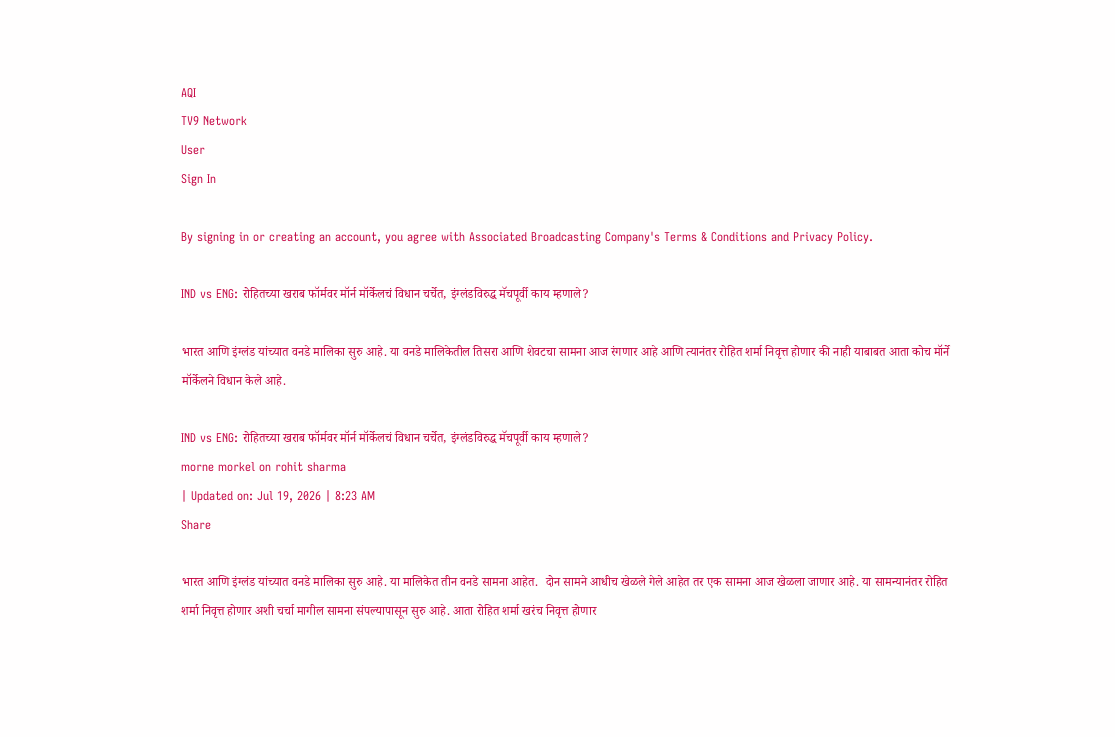AQI
TV9 Network
User
Sign In

By signing in or creating an account, you agree with Associated Broadcasting Company's Terms & Conditions and Privacy Policy.

IND vs ENG: रोहितच्या खराब फॉर्मवर मॉर्न मॉर्केलचं विधान चर्चेत, इंग्लंडविरुद्ध मॅचपूर्वी काय म्हणाले?

भारत आणि इंग्लंड यांच्यात वनडे मालिका सुरु आहे. या वनडे मालिकेतील तिसरा आणि शेवटचा सामना आज रंगणार आहे आणि त्यानंतर रोहित शर्मा निवृत्त होणार की नाही याबाबत आता कोच मॉर्ने मॉर्केलने विधान केले आहे.

IND vs ENG: रोहितच्या खराब फॉर्मवर मॉर्न मॉर्केलचं विधान चर्चेत, इंग्लंडविरुद्ध मॅचपूर्वी काय म्हणाले?
morne morkel on rohit sharma
| Updated on: Jul 19, 2026 | 8:23 AM
Share

भारत आणि इंग्लंड यांच्यात वनडे मालिका सुरु आहे. या मालिकेत तीन वनडे सामना आहेत.  दोन सामने आधीच खेळले गेले आहेत तर एक सामना आज खेळला जाणार आहे. या सामन्यानंतर रोहित शर्मा निवृत्त होणार अशी चर्चा मागील सामना संपल्यापासून सुरु आहे. आता रोहित शर्मा खरंच निवृत्त होणार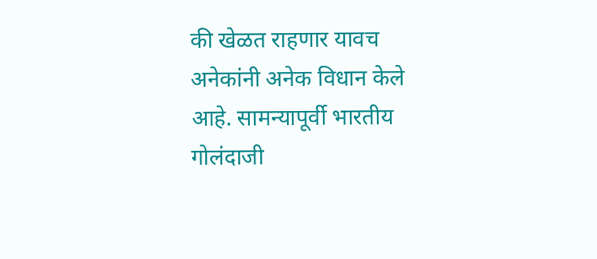की खेळत राहणार यावच अनेकांनी अनेक विधान केले आहे. सामन्यापूर्वी भारतीय गोलंदाजी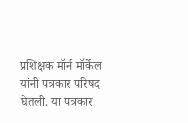प्रशिक्षक मॉर्न मॉर्केल यांनी पत्रकार परिषद घेतली. या पत्रकार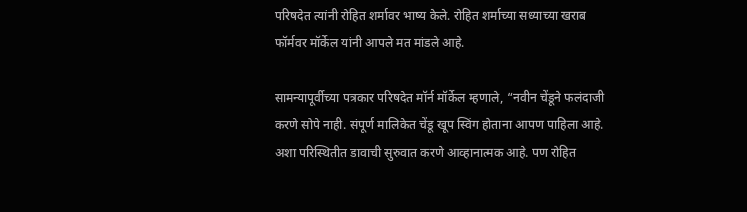परिषदेत त्यांनी रोहित शर्मावर भाष्य केले. रोहित शर्माच्या सध्याच्या खराब फॉर्मवर मॉर्केल यांनी आपले मत मांडले आहे.

सामन्यापूर्वीच्या पत्रकार परिषदेत मॉर्न मॉर्केल म्हणाले, “नवीन चेंडूने फलंदाजी करणे सोपे नाही. संपूर्ण मालिकेत चेंडू खूप स्विंग होताना आपण पाहिला आहे. अशा परिस्थितीत डावाची सुरुवात करणे आव्हानात्मक आहे. पण रोहित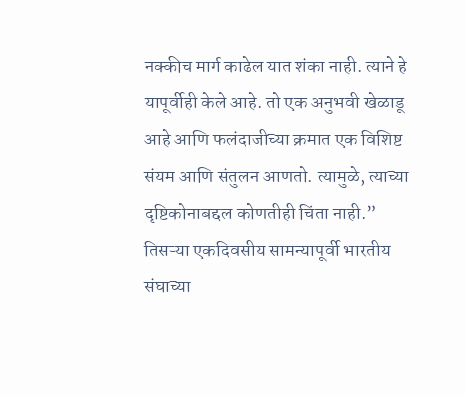नक्कीच मार्ग काढेल यात शंका नाही. त्याने हे यापूर्वीही केले आहे. तो एक अनुभवी खेळाडू आहे आणि फलंदाजीच्या क्रमात एक विशिष्ट संयम आणि संतुलन आणतो. त्यामुळे, त्याच्या दृष्टिकोनाबद्दल कोणतीही चिंता नाही.” तिसऱ्या एकदिवसीय सामन्यापूर्वी भारतीय संघाच्या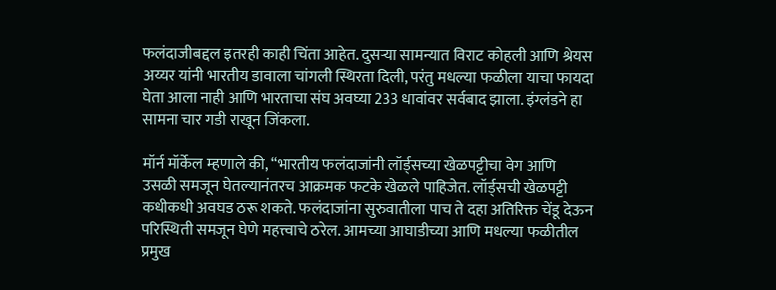फलंदाजीबद्दल इतरही काही चिंता आहेत. दुसऱ्या सामन्यात विराट कोहली आणि श्रेयस अय्यर यांनी भारतीय डावाला चांगली स्थिरता दिली, परंतु मधल्या फळीला याचा फायदा घेता आला नाही आणि भारताचा संघ अवघ्या 233 धावांवर सर्वबाद झाला. इंग्लंडने हा सामना चार गडी राखून जिंकला.

मॉर्न मॉर्केल म्हणाले की, “भारतीय फलंदाजांनी लॉर्ड्सच्या खेळपट्टीचा वेग आणि उसळी समजून घेतल्यानंतरच आक्रमक फटके खेळले पाहिजेत. लॉर्ड्सची खेळपट्टी कधीकधी अवघड ठरू शकते. फलंदाजांना सुरुवातीला पाच ते दहा अतिरिक्त चेंडू देऊन परिस्थिती समजून घेणे महत्त्वाचे ठरेल. आमच्या आघाडीच्या आणि मधल्या फळीतील प्रमुख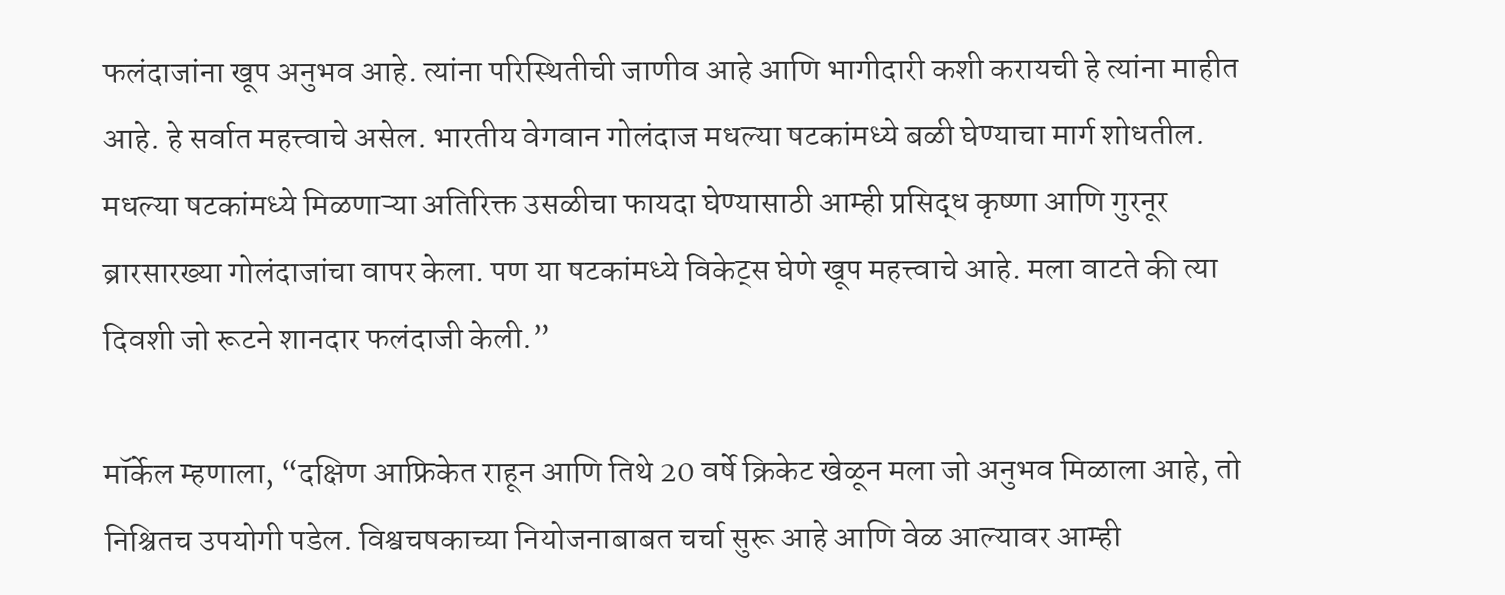फलंदाजांना खूप अनुभव आहे. त्यांना परिस्थितीची जाणीव आहे आणि भागीदारी कशी करायची हे त्यांना माहीत आहे. हे सर्वात महत्त्वाचे असेल. भारतीय वेगवान गोलंदाज मधल्या षटकांमध्ये बळी घेण्याचा मार्ग शोधतील. मधल्या षटकांमध्ये मिळणाऱ्या अतिरिक्त उसळीचा फायदा घेण्यासाठी आम्ही प्रसिद्ध कृष्णा आणि गुरनूर ब्रारसारख्या गोलंदाजांचा वापर केला. पण या षटकांमध्ये विकेट्स घेणे खूप महत्त्वाचे आहे. मला वाटते की त्या दिवशी जो रूटने शानदार फलंदाजी केली.”

मॉर्केल म्हणाला, “दक्षिण आफ्रिकेत राहून आणि तिथे 20 वर्षे क्रिकेट खेळून मला जो अनुभव मिळाला आहे, तो निश्चितच उपयोगी पडेल. विश्वचषकाच्या नियोजनाबाबत चर्चा सुरू आहे आणि वेळ आल्यावर आम्ही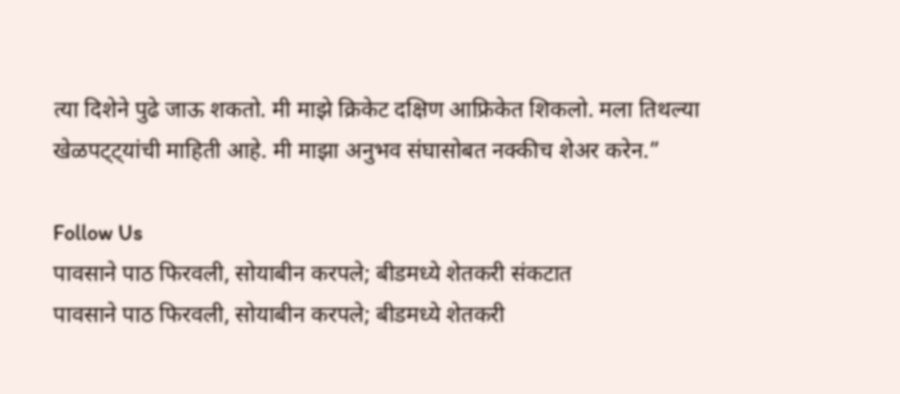त्या दिशेने पुढे जाऊ शकतो. मी माझे क्रिकेट दक्षिण आफ्रिकेत शिकलो. मला तिथल्या खेळपट्ट्यांची माहिती आहे. मी माझा अनुभव संघासोबत नक्कीच शेअर करेन.”

Follow Us
पावसाने पाठ फिरवली, सोयाबीन करपले; बीडमध्ये शेतकरी संकटात
पावसाने पाठ फिरवली, सोयाबीन करपले; बीडमध्ये शेतकरी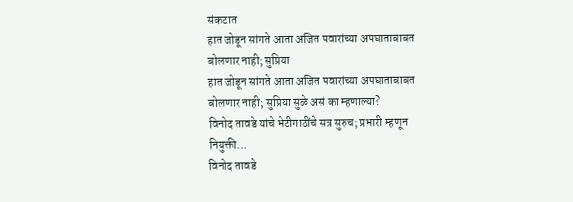संकटात
हात जोडून सांगते आता अजित पवारांच्या अपघाताबाबत बोलणार नाही; सुप्रिया
हात जोडून सांगते आता अजित पवारांच्या अपघाताबाबत बोलणार नाही; सुप्रिया सुळे असं का म्हणाल्या?
विनोद तावडे यांचे भेटीगाठींचे सत्र सुरुच; प्रभारी म्हणून नियुक्ती...
विनोद तावडे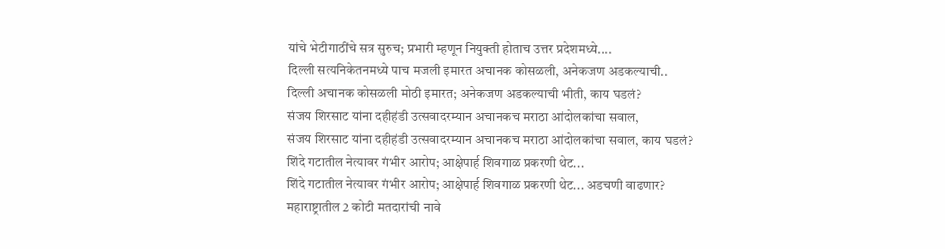यांचे भेटीगाठींचे सत्र सुरुच; प्रभारी म्हणून नियुक्ती होताच उत्तर प्रदेशमध्ये....
दिल्ली सत्यनिकेतनमध्ये पाच मजली इमारत अचानक कोसळली, अनेकजण अडकल्याची..
दिल्ली अचानक कोसळली मोठी इमारत; अनेकजण अडकल्याची भीती, काय घडलं?
संजय शिरसाट यांना दहीहंडी उत्सवादरम्यान अचानकच मराठा आंदोलकांचा सवाल,
संजय शिरसाट यांना दहीहंडी उत्सवादरम्यान अचानकच मराठा आंदोलकांचा सवाल, काय घडलं?
शिंदे गटातील नेत्यावर गंभीर आरोप; आक्षेपार्ह शिवगाळ प्रकरणी थेट...
शिंदे गटातील नेत्यावर गंभीर आरोप; आक्षेपार्ह शिवगाळ प्रकरणी थेट... अडचणी वाढणार?
महाराष्ट्रातील 2 कोटी मतदारांची नावे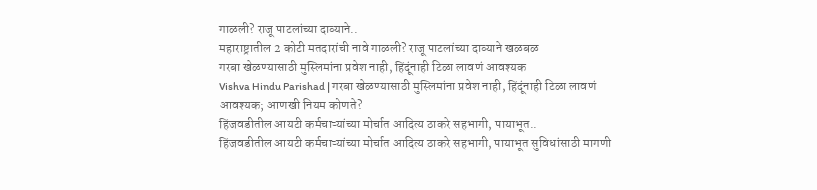गाळली? राजू पाटलांच्या दाव्याने..
महाराष्ट्रातील 2 कोटी मतदारांची नावे गाळली? राजू पाटलांच्या दाव्याने खळबळ
गरबा खेळण्यासाठी मुस्लिमांना प्रवेश नाही, हिंदूंनाही टिळा लावणं आवश्यक
Vishva Hindu Parishad | गरबा खेळण्यासाठी मुस्लिमांना प्रवेश नाही, हिंदूंनाही टिळा लावणं आवश्यक; आणखी नियम कोणते?
हिंजवडीतील आयटी कर्मचाऱ्यांच्या मोर्चात आदित्य ठाकरे सहभागी, पायाभूत..
हिंजवडीतील आयटी कर्मचाऱ्यांच्या मोर्चात आदित्य ठाकरे सहभागी, पायाभूत सुविधांसाठी मागणी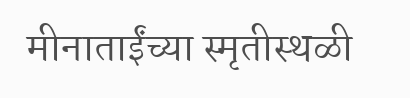मीनाताईंच्या स्मृतीस्थळी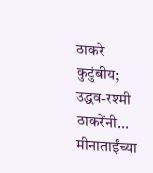ठाकरे कुटुंबीय; उद्धव-रश्मी ठाकरेंनी...
मीनाताईंच्या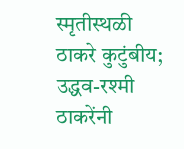स्मृतीस्थळी ठाकरे कुटुंबीय; उद्धव-रश्मी ठाकरेंनी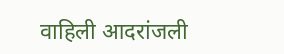वाहिली आदरांजली